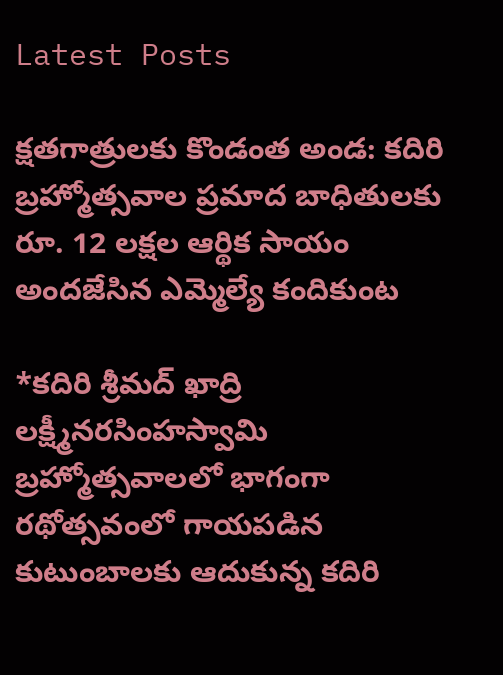Latest Posts

క్షతగాత్రులకు కొండంత అండ: కదిరి బ్రహ్మోత్సవాల ప్రమాద బాధితులకు రూ. 12 లక్షల ఆర్థిక సాయం అందజేసిన ఎమ్మెల్యే కందికుంట

*కదిరి శ్రీమద్ ఖాద్రి లక్ష్మీనరసింహస్వామి బ్రహ్మోత్సవాలలో భాగంగా రథోత్సవంలో గాయపడిన కుటుంబాలకు ఆదుకున్న కదిరి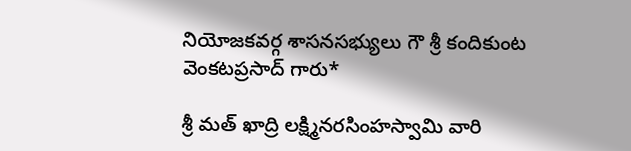నియోజకవర్గ శాసనసభ్యులు గౌ శ్రీ కందికుంట వెంకటప్రసాద్ గారు*

శ్రీ మత్ ఖాద్రి లక్ష్మినరసింహస్వామి వారి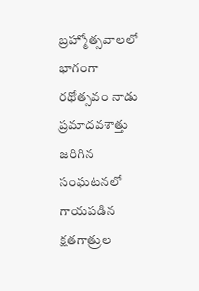బ్రహ్మోత్సవాలలో భాగంగా రథోత్సవం నాడు ప్రమాదవశాత్తు జరిగిన సంఘటనలో గాయపడిన క్షతగాత్రుల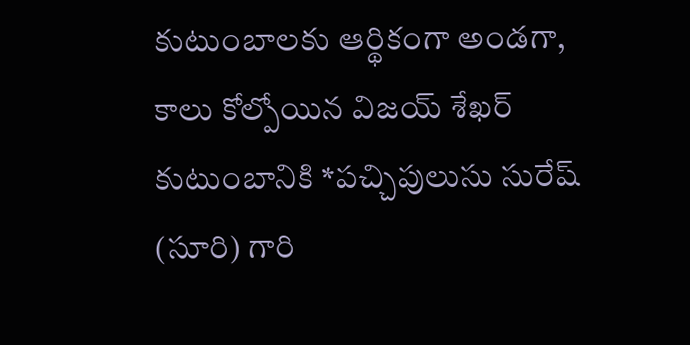కుటుంబాలకు ఆర్థికంగా అండగా, కాలు కోల్పోయిన విజయ్ శేఖర్ కుటుంబానికి *పచ్చిపులుసు సురేష్ (సూరి) గారి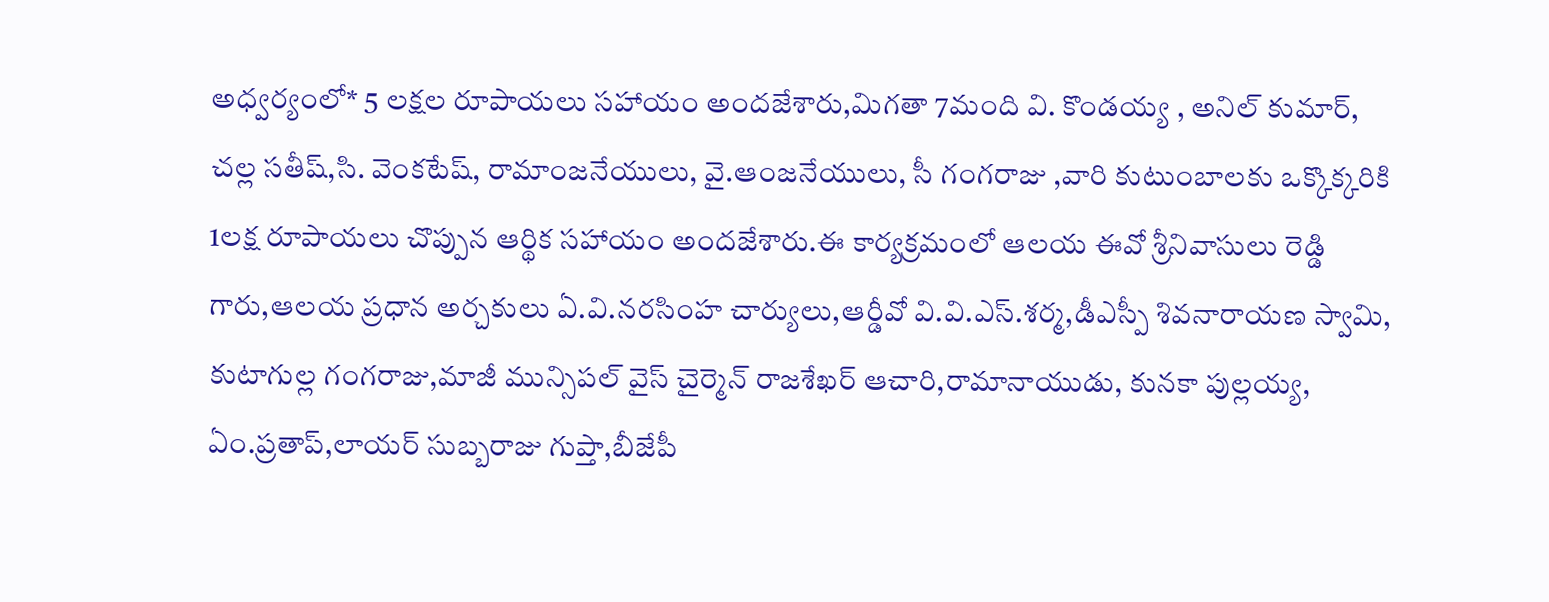అధ్వర్యంలో* 5 లక్షల రూపాయలు సహాయం అందజేశారు,మిగతా 7మంది వి. కొండయ్య , అనిల్ కుమార్, చల్ల సతీష్,సి. వెంకటేష్, రామాంజనేయులు, వై.ఆంజనేయులు, సీ గంగరాజు ,వారి కుటుంబాలకు ఒక్కొక్కరికి 1లక్ష రూపాయలు చొప్పున ఆర్థిక సహాయం అందజేశారు.ఈ కార్యక్రమంలో ఆలయ ఈవో శ్రీనివాసులు రెడ్డి గారు,ఆలయ ప్రధాన అర్చకులు ఏ.వి.నరసింహ చార్యులు,ఆర్డీవో వి.వి.ఎస్.శర్మ,డీఎస్పీ శివనారాయణ స్వామి, కుటాగుల్ల గంగరాజు,మాజీ మున్సిపల్ వైస్ చైర్మెన్ రాజశేఖర్ ఆచారి,రామానాయుడు, కునకా పుల్లయ్య, ఏం.ప్రతాప్,లాయర్ సుబ్బరాజు గుప్తా,బీజేపీ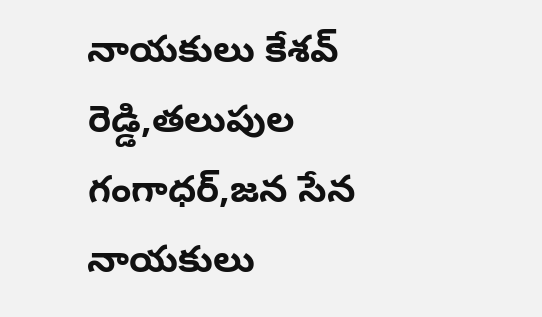నాయకులు కేశవ్ రెడ్డి,తలుపుల గంగాధర్,జన సేన నాయకులు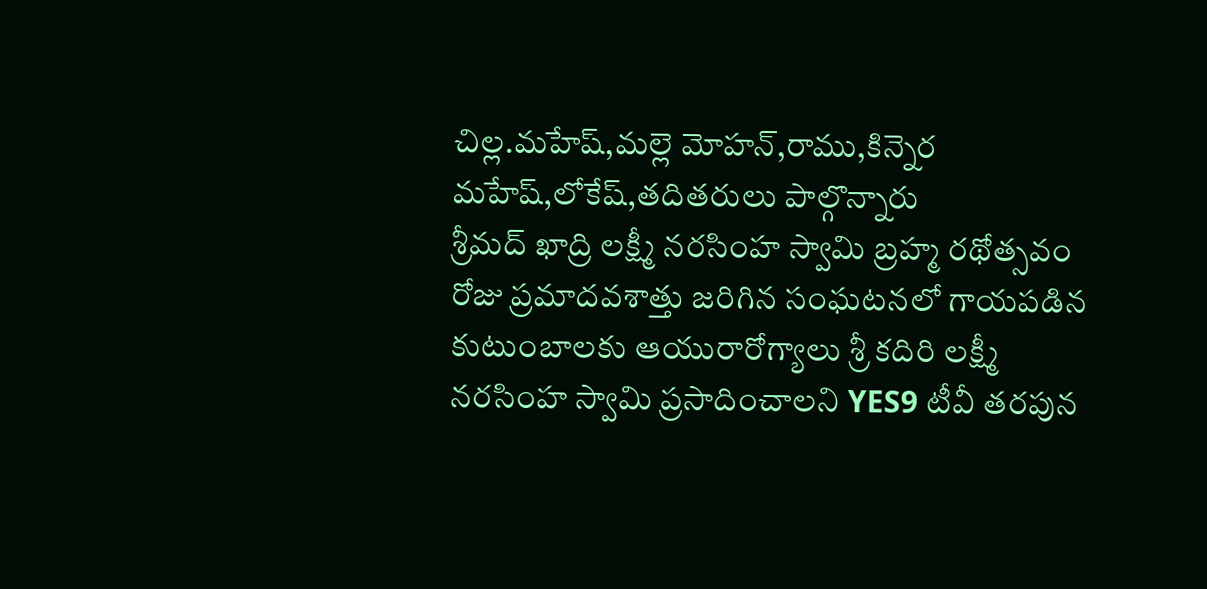చిల్ల.మహేష్,మల్లె మోహన్,రాము,కిన్నెర మహేష్,లోకేష్,తదితరులు పాల్గొన్నారు
శ్రీమద్ ఖాద్రి లక్ష్మీ నరసింహ స్వామి బ్రహ్మ రథోత్సవం రోజు ప్రమాదవశాత్తు జరిగిన సంఘటనలో గాయపడిన కుటుంబాలకు ఆయురారోగ్యాలు శ్రీ కదిరి లక్ష్మీ నరసింహ స్వామి ప్రసాదించాలని YES9 టీవీ తరపున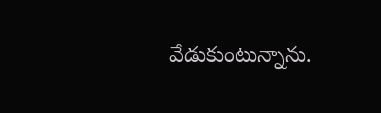వేడుకుంటున్నాను.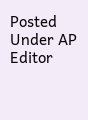Posted Under AP
Editor